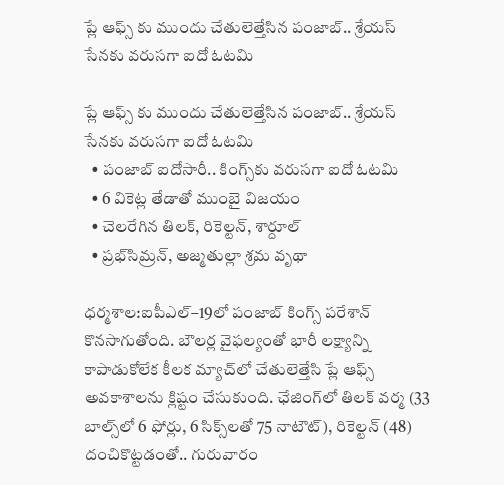ప్లే ఆఫ్స్ కు ముందు చేతులెత్తేసిన పంజాబ్.. శ్రేయస్ సేనకు వరుసగా ఐదో ఓటమి

ప్లే ఆఫ్స్ కు ముందు చేతులెత్తేసిన పంజాబ్.. శ్రేయస్ సేనకు వరుసగా ఐదో ఓటమి
  • పంజాబ్‌‌‌‌ ఐదోసారీ.. కింగ్స్‌‌‌‌కు వరుసగా ఐదో ఓటమి
  • 6 వికెట్ల తేడాతో ముంబై విజయం
  • చెలరేగిన తిలక్‌‌‌‌, రికెల్టన్‌‌‌‌, శార్దూల్‌‌‌‌
  • ప్రభ్‌‌‌‌సిమ్రన్‌‌‌‌, అజ్మతుల్లా శ్రమ వృథా

ధర్మశాల:ఐపీఎల్‌‌‌‌–19లో పంజాబ్‌‌‌‌ కింగ్స్‌‌‌‌ పరేశాన్‌‌‌‌ కొనసాగుతోంది. బౌలర్ల వైఫల్యంతో భారీ లక్ష్యాన్ని కాపాడుకోలేక కీలక మ్యాచ్‌‌‌‌లో చేతులెత్తేసి ప్లే ఆఫ్స్‌‌‌‌ అవకాశాలను క్లిష్టం చేసుకుంది. ఛేజింగ్‌‌‌‌లో తిలక్‌‌‌‌ వర్మ (33 బాల్స్‌‌‌‌లో 6 ఫోర్లు, 6 సిక్స్‌‌‌‌లతో 75 నాటౌట్‌‌‌‌), రికెల్టన్‌‌‌‌ (48) దంచికొట్టడంతో.. గురువారం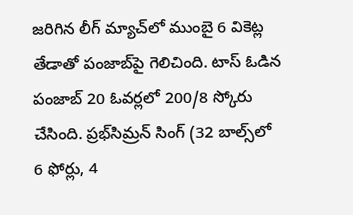జరిగిన లీగ్‌‌‌‌ మ్యాచ్‌‌‌‌లో ముంబై 6 వికెట్ల తేడాతో పంజాబ్‌‌‌‌పై గెలిచింది. టాస్‌‌‌‌ ఓడిన పంజాబ్‌‌‌‌ 20 ఓవర్లలో 200/8 స్కోరు చేసింది. ప్రభ్‌‌‌‌సిమ్రన్‌‌‌‌ సింగ్‌‌‌‌ (32 బాల్స్‌‌‌‌లో 6 ఫోర్లు, 4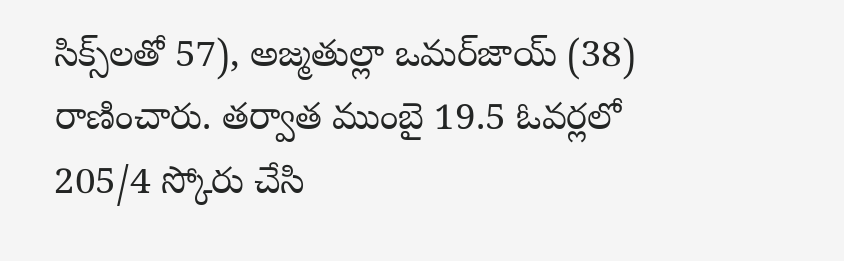సిక్స్‌‌‌‌లతో 57), అజ్మతుల్లా ఒమర్‌‌‌‌జాయ్‌‌‌‌ (38) రాణించారు. తర్వాత ముంబై 19.5 ఓవర్లలో 205/4 స్కోరు చేసి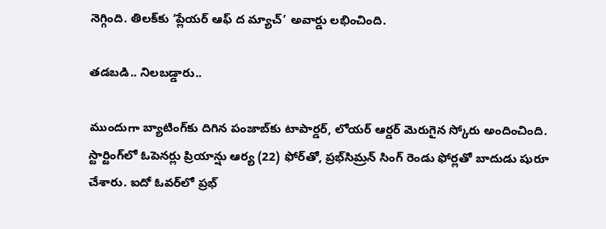నెగ్గింది. తిలక్‌‌‌‌కు ‘ప్లేయర్‌‌‌‌ ఆఫ్‌‌‌‌ ద మ్యాచ్‌‌‌‌’ అవార్డు లభించింది.

తడబడి.. నిలబడ్డారు..

ముందుగా బ్యాటింగ్‌‌‌‌కు దిగిన పంజాబ్‌‌‌‌కు టాపార్డర్‌‌‌‌, లోయర్‌‌‌‌ ఆర్డర్‌‌‌‌ మెరుగైన స్కోరు అందించింది. స్టార్టింగ్‌‌‌‌లో ఓపెనర్లు ప్రియాన్షు ఆర్య (22) ఫోర్‌‌‌‌తో, ప్రభ్‌‌‌‌సిమ్రన్‌‌‌‌ సింగ్‌‌‌‌ రెండు ఫోర్లతో బాదుడు షురూ చేశారు. ఐదో ఓవర్‌‌‌‌లో ప్రభ్‌‌‌‌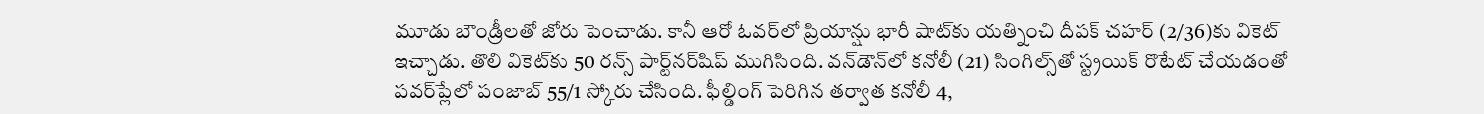మూడు బౌండ్రీలతో జోరు పెంచాడు. కానీ ఆరో ఓవర్‌‌‌‌లో ప్రియాన్షు భారీ షాట్‌‌‌‌కు యత్నించి దీపక్‌‌‌‌ చహర్‌‌‌‌ (2/36)కు వికెట్‌‌‌‌ ఇచ్చాడు. తొలి వికెట్‌‌‌‌కు 50 రన్స్‌‌‌‌ పార్ట్‌‌‌‌నర్‌‌‌‌షిప్‌‌‌‌ ముగిసింది. వన్‌‌‌‌డౌన్‌‌‌‌లో కనోలీ (21) సింగిల్స్‌‌‌‌తో స్ట్రయిక్‌‌‌‌ రొటేట్‌‌‌‌ చేయడంతో పవర్‌‌‌‌ప్లేలో పంజాబ్‌‌‌‌ 55/1 స్కోరు చేసింది. ఫీల్డింగ్‌‌‌‌ పెరిగిన తర్వాత కనోలీ 4,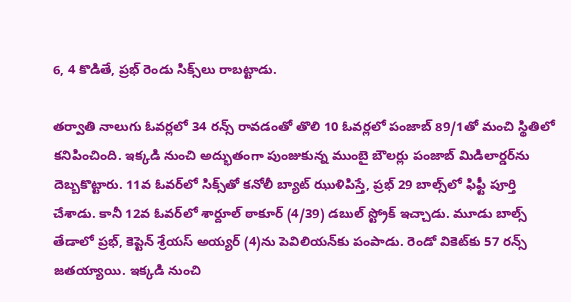6, 4 కొడితే, ప్రభ్‌‌‌‌ రెండు సిక్స్‌‌‌‌లు రాబట్టాడు.

తర్వాతి నాలుగు ఓవర్లలో 34 రన్స్‌‌‌‌ రావడంతో తొలి 10 ఓవర్లలో పంజాబ్‌‌‌‌ 89/1తో మంచి స్థితిలో కనిపించింది. ఇక్కడి నుంచి అద్భుతంగా పుంజుకున్న ముంబై బౌలర్లు పంజాబ్‌‌‌‌ మిడిలార్డర్‌‌‌‌ను దెబ్బకొట్టారు. 11వ ఓవర్‌‌‌‌లో సిక్స్‌‌‌‌తో కనోలీ బ్యాట్‌‌‌‌ ఝుళిపిస్తే, ప్రభ్‌‌‌‌ 29 బాల్స్‌‌‌‌లో ఫిఫ్టీ పూర్తి చేశాడు. కానీ 12వ ఓవర్‌‌‌‌లో శార్దూల్‌‌‌‌ ఠాకూర్‌‌‌‌ (4/39) డబుల్‌‌‌‌ స్ట్రోక్‌‌‌‌ ఇచ్చాడు. మూడు బాల్స్‌‌‌‌ తేడాలో ప్రభ్‌‌‌‌, కెప్టెన్‌‌‌‌ శ్రేయస్‌‌‌‌ అయ్యర్‌‌‌‌ (4)ను పెవిలియన్‌‌‌‌కు పంపాడు. రెండో వికెట్‌‌‌‌కు 57 రన్స్‌‌‌‌ జతయ్యాయి. ఇక్కడి నుంచి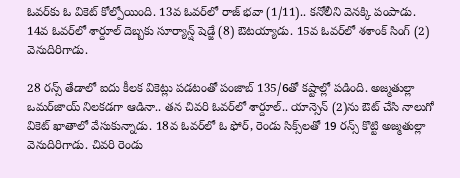ఓవర్‌‌‌‌కు ఓ వికెట్‌‌‌‌ కోల్పోయింది. 13వ ఓవర్‌‌‌‌లో రాజ్‌‌‌‌ భవా (1/11).. కనోలీని వెనక్కి పంపాడు. 14వ ఓవర్‌‌‌‌లో శార్దూల్‌‌‌‌ దెబ్బకు సూర్యాన్ష్‌‌‌‌ షెడ్జే (8) ఔటయ్యాడు. 15వ ఓవర్‌‌‌‌లో శశాంక్‌‌‌‌ సింగ్‌‌‌‌ (2) వెనుదిరిగాడు.

28 రన్స్‌‌‌‌ తేడాలో ఐదు కీలక వికెట్లు పడటంతో పంజాబ్‌‌‌‌ 135/6తో కష్టాల్లో పడింది. అజ్మతుల్లా ఒమర్‌‌‌‌జాయ్‌‌‌‌ నిలకడగా ఆడినా.. తన చివరి ఓవర్‌‌‌‌లో శార్దూల్‌‌‌‌.. యాన్సెన్‌‌‌‌ (2)ను ఔట్‌‌‌‌ చేసి నాలుగో వికెట్‌‌‌‌ ఖాతాలో వేసుకున్నాడు. 18వ ఓవర్‌‌‌‌లో ఓ ఫోర్‌‌‌‌, రెండు సిక్స్‌‌‌‌లతో 19 రన్స్‌‌‌‌ కొట్టి అజ్మతుల్లా వెనుదిరిగాడు. చివరి రెండు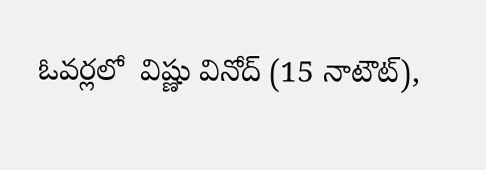ఓవర్లలో  విష్ణు వినోద్‌‌‌‌ (15 నాటౌట్‌‌‌‌),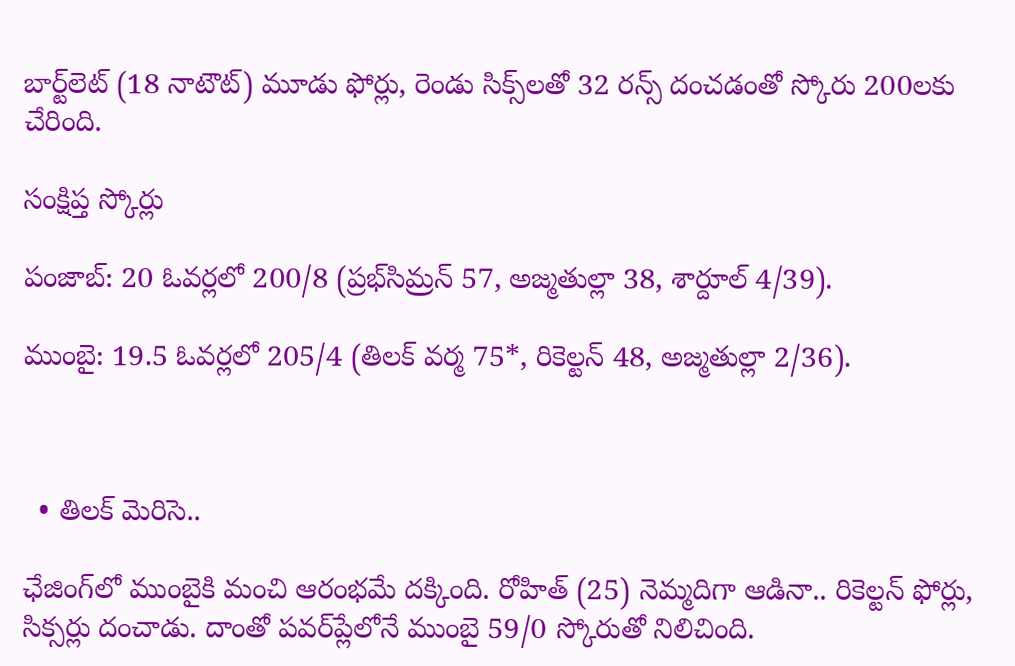బార్ట్‌‌‌‌లెట్‌‌‌‌ (18 నాటౌట్‌‌‌‌) మూడు ఫోర్లు, రెండు సిక్స్‌‌‌‌లతో 32 రన్స్‌‌‌‌ దంచడంతో స్కోరు 200లకు చేరింది.

సంక్షిప్త స్కోర్లు

పంజాబ్‌‌‌‌: 20 ఓవర్లలో 200/8 (ప్రభ్‌‌‌‌సిమ్రన్‌‌‌‌ 57, అజ్మతుల్లా 38, శార్దూల్‌‌‌‌ 4/39).

ముంబై: 19.5 ఓవర్లలో 205/4 (తిలక్‌‌‌‌ వర్మ 75*, రికెల్టన్‌‌‌‌ 48, అజ్మతుల్లా 2/36).



  • తిలక్ మెరిసె..

ఛేజింగ్‌‌‌‌లో ముంబైకి మంచి ఆరంభమే దక్కింది. రోహిత్‌‌‌‌ (25) నెమ్మదిగా ఆడినా.. రికెల్టన్‌‌‌‌ ఫోర్లు, సిక్సర్లు దంచాడు. దాంతో పవర్‌‌‌‌ప్లేలోనే ముంబై 59/0 స్కోరుతో నిలిచింది.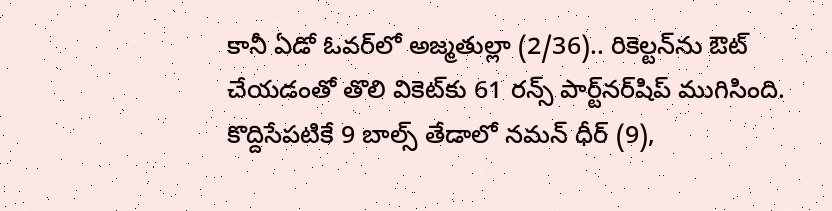కానీ ఏడో ఓవర్‌‌‌‌లో అజ్మతుల్లా (2/36).. రికెల్టన్‌‌‌‌ను ఔట్‌‌‌‌ చేయడంతో తొలి వికెట్‌‌‌‌కు 61 రన్స్‌‌‌‌ పార్ట్‌‌‌‌నర్‌‌‌‌షిప్‌‌‌‌ ముగిసింది. కొద్దిసేపటికే 9 బాల్స్‌‌‌‌ తేడాలో నమన్‌‌‌‌ ధీర్‌‌‌‌ (9),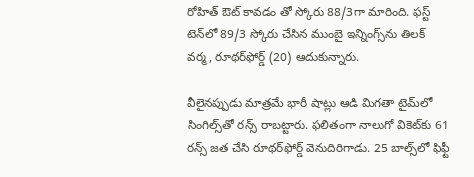రోహిత్‌‌‌‌ ఔట్‌‌‌‌ కావడం తో స్కోరు 88/3గా మారింది. ఫస్ట్‌‌‌‌ టెన్‌‌‌‌లో 89/3 స్కోరు చేసిన ముంబై ఇన్నింగ్స్‌‌‌‌ను తిలక్‌‌‌‌ వర్మ, రూథర్‌‌‌‌ఫోర్డ్‌‌‌‌ (20) ఆదుకున్నారు.

వీలైనప్పుడు మాత్రమే భారీ షాట్లు ఆడి మిగతా టైమ్‌‌‌‌లో సింగిల్స్‌‌‌‌తో రన్స్‌‌‌‌ రాబట్టారు. ఫలితంగా నాలుగో వికెట్‌‌‌‌కు 61 రన్స్‌‌‌‌ జత చేసి రూథర్‌‌‌‌ఫోర్డ్‌‌‌‌ వెనుదిరిగాడు. 25 బాల్స్‌‌‌‌లో ఫిఫ్టీ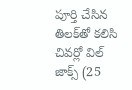పూర్తి చేసిన తిలక్‌‌‌‌తో కలిసి చివర్లో విల్‌‌‌‌ జాక్స్‌‌‌‌ (25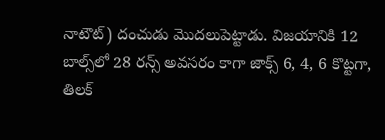నాటౌట్‌‌‌‌) దంచుడు మొదలుపెట్టాడు. విజయానికి 12 బాల్స్‌‌‌‌లో 28 రన్స్‌‌‌‌ అవసరం కాగా జాక్స్‌‌‌‌ 6, 4, 6 కొట్టగా, తిలక్‌‌‌‌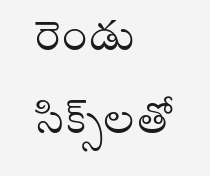రెండు సిక్స్‌‌‌‌లతో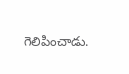గెలిపించాడు.